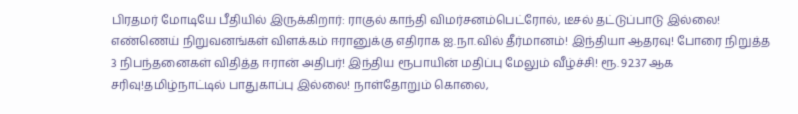பிரதமர் மோடியே பீதியில் இருக்கிறார்: ராகுல் காந்தி விமர்சனம்பெட்ரோல், டீசல் தட்டுப்பாடு இல்லை! எண்ணெய் நிறுவனங்கள் விளக்கம் ஈரானுக்கு எதிராக ஐ.நா.வில் தீர்மானம்! இந்தியா ஆதரவு! போரை நிறுத்த 3 நிபந்தனைகள் விதித்த ஈரான் அதிபர்! இந்திய ரூபாயின் மதிப்பு மேலும் வீழ்ச்சி! ரூ. 92.37 ஆக சரிவு!தமிழ்நாட்டில் பாதுகாப்பு இல்லை! நாள்தோறும் கொலை,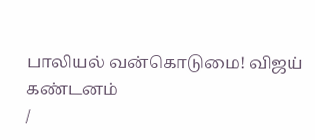பாலியல் வன்கொடுமை! விஜய் கண்டனம்
/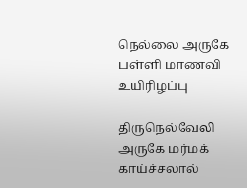நெல்லை அருகே பள்ளி மாணவி உயிரிழப்பு

திருநெல்வேலி அருகே மர்மக் காய்ச்சலால்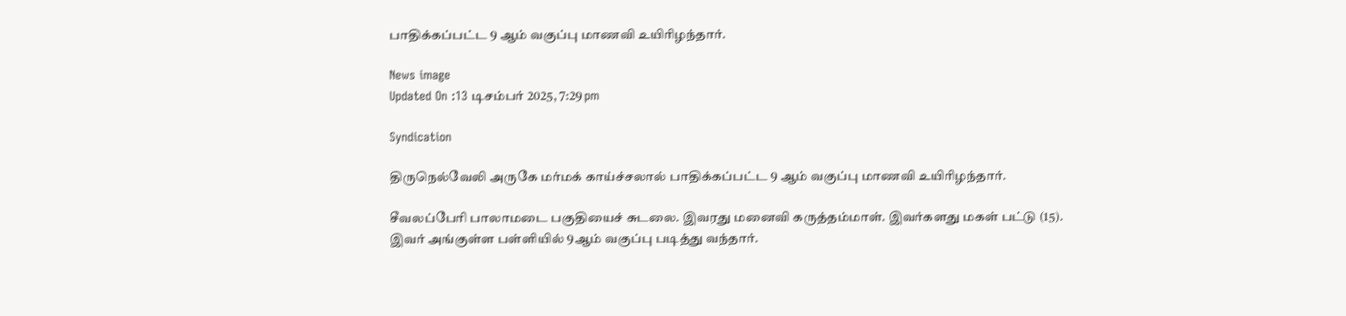பாதிக்கப்பட்ட 9 ஆம் வகுப்பு மாணவி உயிரிழந்தார்.

News image
Updated On :13 டிசம்பர் 2025, 7:29 pm

Syndication

திருநெல்வேலி அருகே மர்மக் காய்ச்சலால் பாதிக்கப்பட்ட 9 ஆம் வகுப்பு மாணவி உயிரிழந்தார்.

சீவலப்பேரி பாலாமடை பகுதியைச் சுடலை. இவரது மனைவி கருத்தம்மாள். இவர்களது மகள் பட்டு (15). இவர் அங்குள்ள பள்ளியில் 9ஆம் வகுப்பு படித்து வந்தார்.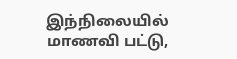இந்நிலையில் மாணவி பட்டு,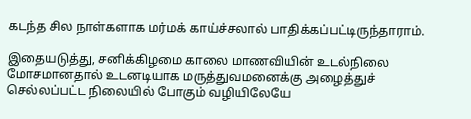கடந்த சில நாள்களாக மர்மக் காய்ச்சலால் பாதிக்கப்பட்டிருந்தாராம்.

இதையடுத்து, சனிக்கிழமை காலை மாணவியின் உடல்நிலை மோசமானதால் உடனடியாக மருத்துவமனைக்கு அழைத்துச் செல்லப்பட்ட நிலையில் போகும் வழியிலேயே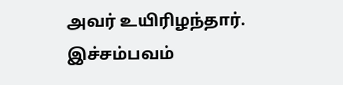அவர் உயிரிழந்தார். இச்சம்பவம்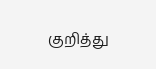குறித்து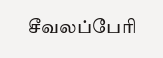சீவலப்பேரி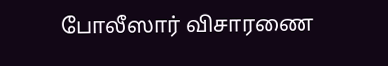போலீஸார் விசாரணை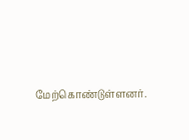மேற்கொண்டுள்ளனர்.